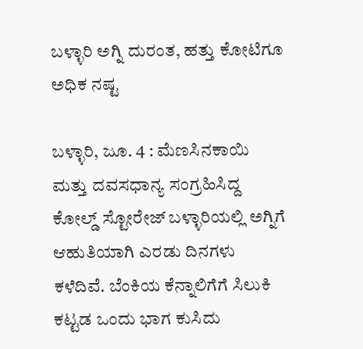ಬಳ್ಳಾರಿ ಅಗ್ನಿ ದುರಂತ, ಹತ್ತು ಕೋಟಿಗೂ ಅಧಿಕ ನಷ್ಟ

ಬಳ್ಳಾರಿ, ಜೂ. 4 : ಮೆಣಸಿನಕಾಯಿ ಮತ್ತು ದವಸಧಾನ್ಯ ಸಂಗ್ರಹಿಸಿದ್ದ ಕೋಲ್ಡ್ ಸ್ಟೋರೇಜ್ ಬಳ್ಳಾರಿಯಲ್ಲಿ ಅಗ್ನಿಗೆ ಆಹುತಿಯಾಗಿ ಎರಡು ದಿನಗಳು ಕಳೆದಿವೆ. ಬೆಂಕಿಯ ಕೆನ್ನಾಲಿಗೆಗೆ ಸಿಲುಕಿ ಕಟ್ಟಡ ಒಂದು ಭಾಗ ಕುಸಿದು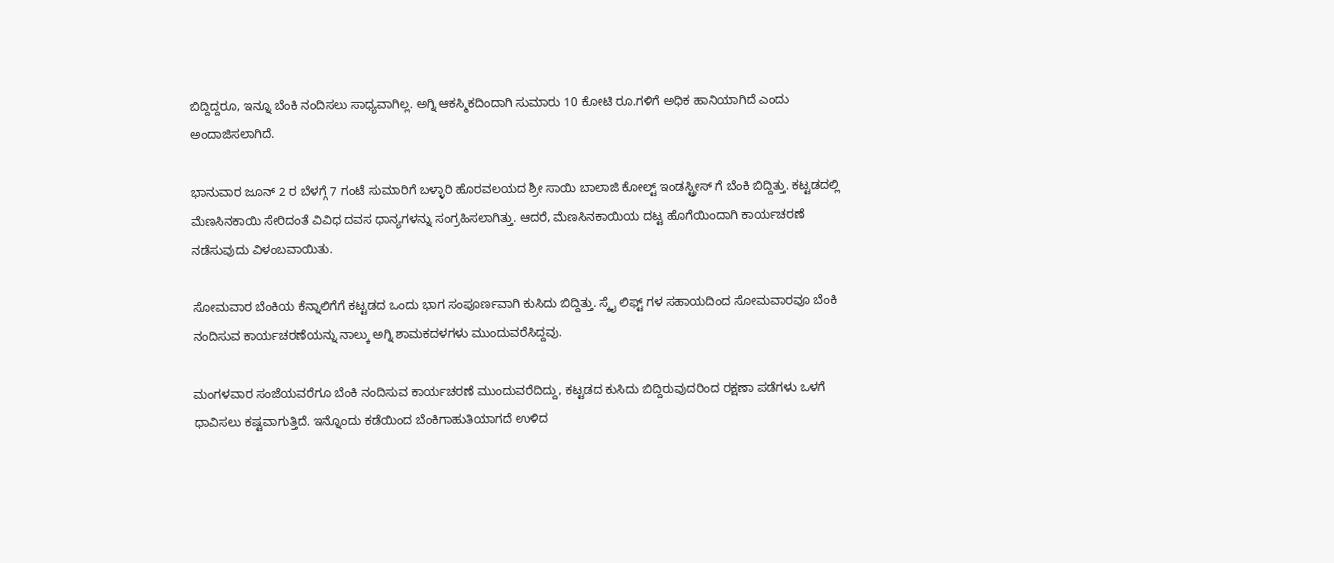ಬಿದ್ದಿದ್ದರೂ, ಇನ್ನೂ ಬೆಂಕಿ ನಂದಿಸಲು ಸಾಧ್ಯವಾಗಿಲ್ಲ. ಅಗ್ನಿ ಆಕಸ್ಮಿಕದಿಂದಾಗಿ ಸುಮಾರು 10 ಕೋಟಿ ರೂ.ಗಳಿಗೆ ಅಧಿಕ ಹಾನಿಯಾಗಿದೆ ಎಂದು ಅಂದಾಜಿಸಲಾಗಿದೆ.

ಭಾನುವಾರ ಜೂನ್ 2 ರ ಬೆಳಗ್ಗೆ 7 ಗಂಟೆ ಸುಮಾರಿಗೆ ಬಳ್ಳಾರಿ ಹೊರವಲಯದ ಶ್ರೀ ಸಾಯಿ ಬಾಲಾಜಿ ಕೋಲ್ಟ್ ಇಂಡಸ್ಟ್ರೀಸ್ ಗೆ ಬೆಂಕಿ ಬಿದ್ದಿತ್ತು. ಕಟ್ಟಡದಲ್ಲಿ ಮೆಣಸಿನಕಾಯಿ ಸೇರಿದಂತೆ ವಿವಿಧ ದವಸ ಧಾನ್ಯಗಳನ್ನು ಸಂಗ್ರಹಿಸಲಾಗಿತ್ತು. ಆದರೆ, ಮೆಣಸಿನಕಾಯಿಯ ದಟ್ಟ ಹೊಗೆಯಿಂದಾಗಿ ಕಾರ್ಯಚರಣೆ ನಡೆಸುವುದು ವಿಳಂಬವಾಯಿತು.

ಸೋಮವಾರ ಬೆಂಕಿಯ ಕೆನ್ನಾಲಿಗೆಗೆ ಕಟ್ಟಡದ ಒಂದು ಭಾಗ ಸಂಪೂರ್ಣವಾಗಿ ಕುಸಿದು ಬಿದ್ದಿತ್ತು. ಸ್ಕೈ ಲಿಫ್ಟ್ ಗಳ ಸಹಾಯದಿಂದ ಸೋಮವಾರವೂ ಬೆಂಕಿ ನಂದಿಸುವ ಕಾರ್ಯಚರಣೆಯನ್ನು ನಾಲ್ಕು ಅಗ್ನಿ ಶಾಮಕದಳಗಳು ಮುಂದುವರೆಸಿದ್ದವು.

ಮಂಗಳವಾರ ಸಂಜೆಯವರೆಗೂ ಬೆಂಕಿ ನಂದಿಸುವ ಕಾರ್ಯಚರಣೆ ಮುಂದುವರೆದಿದ್ದು, ಕಟ್ಟಡದ ಕುಸಿದು ಬಿದ್ದಿರುವುದರಿಂದ ರಕ್ಷಣಾ ಪಡೆಗಳು ಒಳಗೆ ಧಾವಿಸಲು ಕಷ್ಟವಾಗುತ್ತಿದೆ. ಇನ್ನೊಂದು ಕಡೆಯಿಂದ ಬೆಂಕಿಗಾಹುತಿಯಾಗದೆ ಉಳಿದ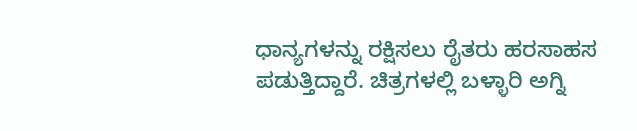ಧಾನ್ಯಗಳನ್ನು ರಕ್ಷಿಸಲು ರೈತರು ಹರಸಾಹಸ ಪಡುತ್ತಿದ್ದಾರೆ. ಚಿತ್ರಗಳಲ್ಲಿ ಬಳ್ಳಾರಿ ಅಗ್ನಿ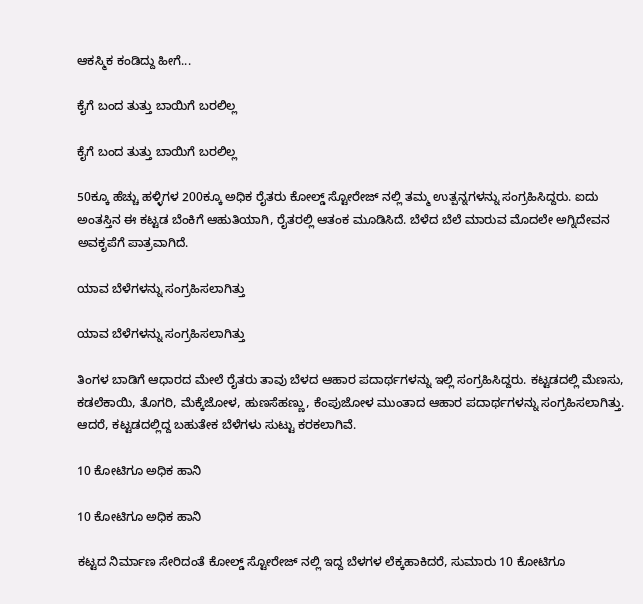ಆಕಸ್ಮಿಕ ಕಂಡಿದ್ದು ಹೀಗೆ...

ಕೈಗೆ ಬಂದ ತುತ್ತು ಬಾಯಿಗೆ ಬರಲಿಲ್ಲ

ಕೈಗೆ ಬಂದ ತುತ್ತು ಬಾಯಿಗೆ ಬರಲಿಲ್ಲ

50ಕ್ಕೂ ಹೆಚ್ಚು ಹಳ್ಳಿಗಳ 200ಕ್ಕೂ ಅಧಿಕ ರೈತರು ಕೋಲ್ಡ್ ಸ್ಟೋರೇಜ್ ನಲ್ಲಿ ತಮ್ಮ ಉತ್ಪನ್ನಗಳನ್ನು ಸಂಗ್ರಹಿಸಿದ್ದರು. ಐದು ಅಂತಸ್ತಿನ ಈ ಕಟ್ಟಡ ಬೆಂಕಿಗೆ ಆಹುತಿಯಾಗಿ, ರೈತರಲ್ಲಿ ಆತಂಕ ಮೂಡಿಸಿದೆ. ಬೆಳೆದ ಬೆಲೆ ಮಾರುವ ಮೊದಲೇ ಅಗ್ನಿದೇವನ ಅವಕೃಪೆಗೆ ಪಾತ್ರವಾಗಿದೆ.

ಯಾವ ಬೆಳೆಗಳನ್ನು ಸಂಗ್ರಹಿಸಲಾಗಿತ್ತು

ಯಾವ ಬೆಳೆಗಳನ್ನು ಸಂಗ್ರಹಿಸಲಾಗಿತ್ತು

ತಿಂಗಳ ಬಾಡಿಗೆ ಆಧಾರದ ಮೇಲೆ ರೈತರು ತಾವು ಬೆಳದ ಆಹಾರ ಪದಾರ್ಥಗಳನ್ನು ಇಲ್ಲಿ ಸಂಗ್ರಹಿಸಿದ್ದರು. ಕಟ್ಟಡದಲ್ಲಿ ಮೆಣಸು, ಕಡಲೆಕಾಯಿ, ತೊಗರಿ, ಮೆಕ್ಕೆಜೋಳ, ಹುಣಸೆಹಣ್ಣು, ಕೆಂಪುಜೋಳ ಮುಂತಾದ ಆಹಾರ ಪದಾರ್ಥಗಳನ್ನು ಸಂಗ್ರಹಿಸಲಾಗಿತ್ತು. ಆದರೆ, ಕಟ್ಟಡದಲ್ಲಿದ್ದ ಬಹುತೇಕ ಬೆಳೆಗಳು ಸುಟ್ಟು ಕರಕಲಾಗಿವೆ.

10 ಕೋಟಿಗೂ ಅಧಿಕ ಹಾನಿ

10 ಕೋಟಿಗೂ ಅಧಿಕ ಹಾನಿ

ಕಟ್ಟದ ನಿರ್ಮಾಣ ಸೇರಿದಂತೆ ಕೋಲ್ಡ್ ಸ್ಟೋರೇಜ್ ನಲ್ಲಿ ಇದ್ದ ಬೆಳಗಳ ಲೆಕ್ಕಹಾಕಿದರೆ, ಸುಮಾರು 10 ಕೋಟಿಗೂ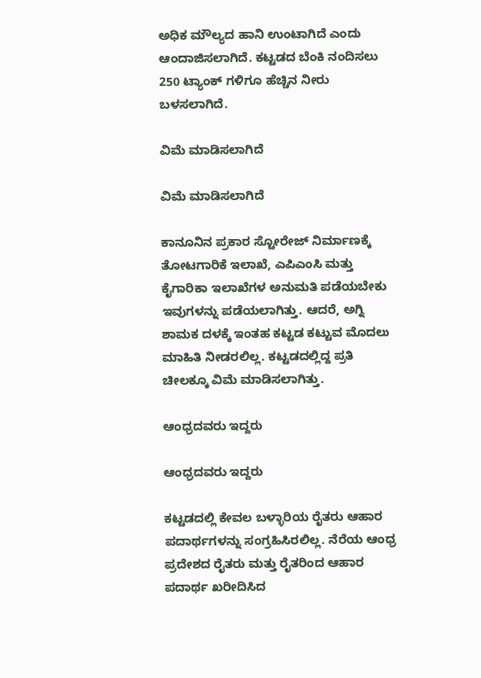ಅಧಿಕ ಮೌಲ್ಯದ ಹಾನಿ ಉಂಟಾಗಿದೆ ಎಂದು ಆಂದಾಜಿಸಲಾಗಿದೆ. ಕಟ್ಟಡದ ಬೆಂಕಿ ನಂದಿಸಲು 250 ಟ್ಯಾಂಕ್ ಗಳಿಗೂ ಹೆಚ್ಚಿನ ನೀರು ಬಳಸಲಾಗಿದೆ.

ವಿಮೆ ಮಾಡಿಸಲಾಗಿದೆ

ವಿಮೆ ಮಾಡಿಸಲಾಗಿದೆ

ಕಾನೂನಿನ ಪ್ರಕಾರ ಸ್ಟೋರೇಜ್ ನಿರ್ಮಾಣಕ್ಕೆ ತೋಟಗಾರಿಕೆ ಇಲಾಖೆ, ಎಪಿಎಂಸಿ ಮತ್ತು ಕೈಗಾರಿಕಾ ಇಲಾಖೆಗಳ ಅನುಮತಿ ಪಡೆಯಬೇಕು ಇವುಗಳನ್ನು ಪಡೆಯಲಾಗಿತ್ತು. ಆದರೆ, ಅಗ್ನಿ ಶಾಮಕ ದಳಕ್ಕೆ ಇಂತಹ ಕಟ್ಟಡ ಕಟ್ಟುವ ಮೊದಲು ಮಾಹಿತಿ ನೀಡರಲಿಲ್ಲ. ಕಟ್ಟಡದಲ್ಲಿದ್ದ ಪ್ರತಿ ಚೀಲಕ್ಕೂ ವಿಮೆ ಮಾಡಿಸಲಾಗಿತ್ತು.

ಆಂಧ್ರದವರು ಇದ್ದರು

ಆಂಧ್ರದವರು ಇದ್ದರು

ಕಟ್ಟಡದಲ್ಲಿ ಕೇವಲ ಬಳ್ಳಾರಿಯ ರೈತರು ಆಹಾರ ಪದಾರ್ಥಗಳನ್ನು ಸಂಗ್ರಹಿಸಿರಲಿಲ್ಲ. ನೆರೆಯ ಆಂಧ್ರ ಪ್ರದೇಶದ ರೈತರು ಮತ್ತು ರೈತರಿಂದ ಆಹಾರ ಪದಾರ್ಥ ಖರೀದಿಸಿದ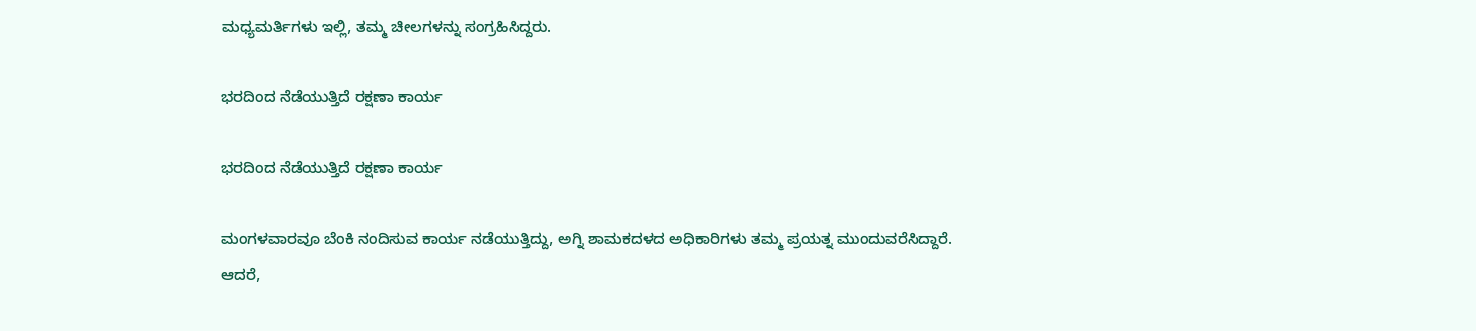ಮಧ್ಯಮರ್ತಿಗಳು ಇಲ್ಲಿ, ತಮ್ಮ ಚೀಲಗಳನ್ನು ಸಂಗ್ರಹಿಸಿದ್ದರು.

ಭರದಿಂದ ನೆಡೆಯುತ್ತಿದೆ ರಕ್ಷಣಾ ಕಾರ್ಯ

ಭರದಿಂದ ನೆಡೆಯುತ್ತಿದೆ ರಕ್ಷಣಾ ಕಾರ್ಯ

ಮಂಗಳವಾರವೂ ಬೆಂಕಿ ನಂದಿಸುವ ಕಾರ್ಯ ನಡೆಯುತ್ತಿದ್ದು, ಅಗ್ನಿ ಶಾಮಕದಳದ ಅಧಿಕಾರಿಗಳು ತಮ್ಮ ಪ್ರಯತ್ನ ಮುಂದುವರೆಸಿದ್ದಾರೆ. ಆದರೆ,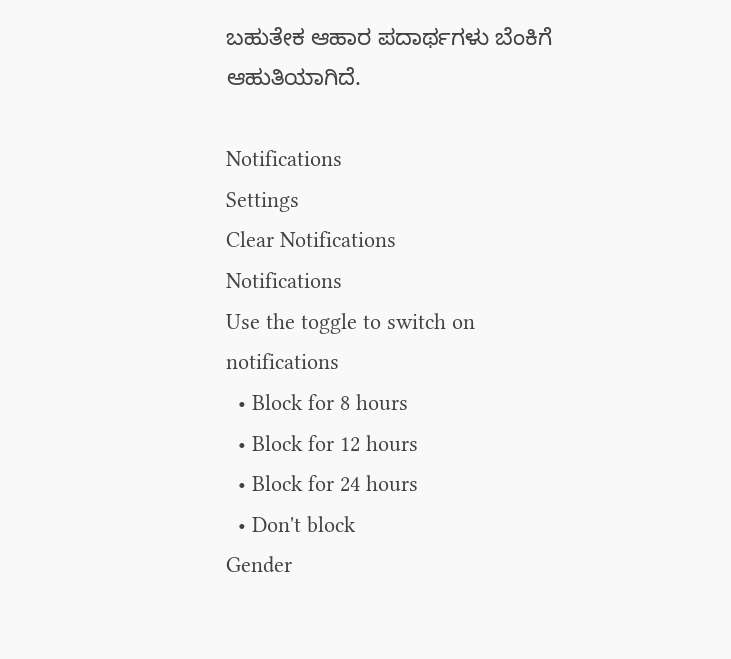ಬಹುತೇಕ ಆಹಾರ ಪದಾರ್ಥಗಳು ಬೆಂಕಿಗೆ ಆಹುತಿಯಾಗಿದೆ.

Notifications
Settings
Clear Notifications
Notifications
Use the toggle to switch on notifications
  • Block for 8 hours
  • Block for 12 hours
  • Block for 24 hours
  • Don't block
Gender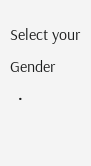Select your Gender
  •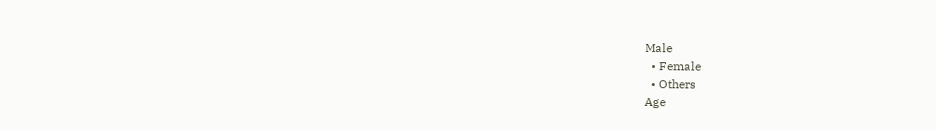Male
  • Female
  • Others
Age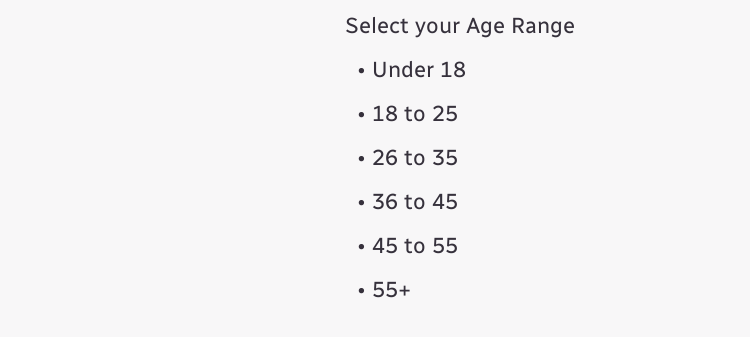Select your Age Range
  • Under 18
  • 18 to 25
  • 26 to 35
  • 36 to 45
  • 45 to 55
  • 55+